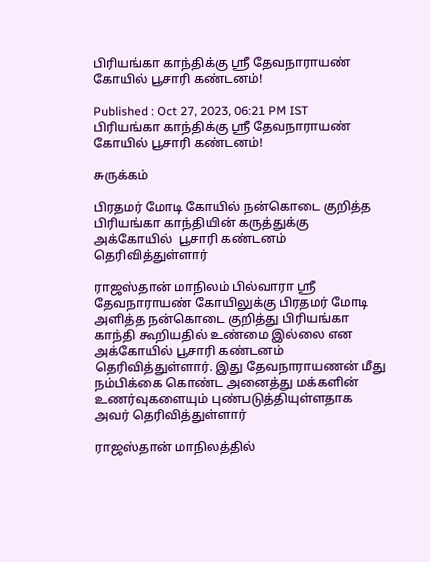பிரியங்கா காந்திக்கு ஸ்ரீ தேவநாராயண் கோயில் பூசாரி கண்டனம்!

Published : Oct 27, 2023, 06:21 PM IST
பிரியங்கா காந்திக்கு ஸ்ரீ தேவநாராயண் கோயில் பூசாரி கண்டனம்!

சுருக்கம்

பிரதமர் மோடி கோயில் நன்கொடை குறித்த பிரியங்கா காந்தியின் கருத்துக்கு அக்கோயில்  பூசாரி கண்டனம் தெரிவித்துள்ளார்

ராஜஸ்தான் மாநிலம் பில்வாரா ஸ்ரீ தேவநாராயண் கோயிலுக்கு பிரதமர் மோடி அளித்த நன்கொடை குறித்து பிரியங்கா காந்தி கூறியதில் உண்மை இல்லை என அக்கோயில் பூசாரி கண்டனம் தெரிவித்துள்ளார். இது தேவநாராயணன் மீது நம்பிக்கை கொண்ட அனைத்து மக்களின் உணர்வுகளையும் புண்படுத்தியுள்ளதாக அவர் தெரிவித்துள்ளார்

ராஜஸ்தான் மாநிலத்தில்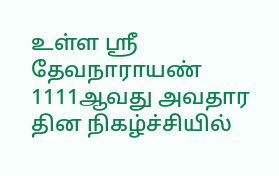உள்ள ஸ்ரீ தேவநாராயண் 1111ஆவது அவதார தின நிகழ்ச்சியில்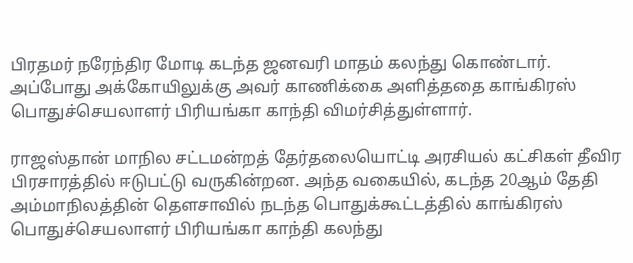பிரதமர் நரேந்திர மோடி கடந்த ஜனவரி மாதம் கலந்து கொண்டார். அப்போது அக்கோயிலுக்கு அவர் காணிக்கை அளித்ததை காங்கிரஸ் பொதுச்செயலாளர் பிரியங்கா காந்தி விமர்சித்துள்ளார்.

ராஜஸ்தான் மாநில சட்டமன்றத் தேர்தலையொட்டி அரசியல் கட்சிகள் தீவிர பிரசாரத்தில் ஈடுபட்டு வருகின்றன. அந்த வகையில், கடந்த 20ஆம் தேதி அம்மாநிலத்தின் தௌசாவில் நடந்த பொதுக்கூட்டத்தில் காங்கிரஸ் பொதுச்செயலாளர் பிரியங்கா காந்தி கலந்து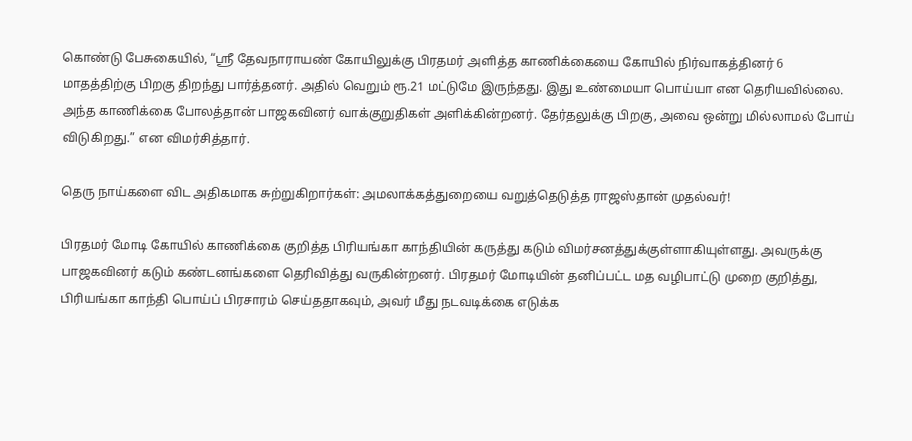கொண்டு பேசுகையில், “ஸ்ரீ தேவநாராயண் கோயிலுக்கு பிரதமர் அளித்த காணிக்கையை கோயில் நிர்வாகத்தினர் 6 மாதத்திற்கு பிறகு திறந்து பார்த்தனர். அதில் வெறும் ரூ.21 மட்டுமே இருந்தது. இது உண்மையா பொய்யா என தெரியவில்லை. அந்த காணிக்கை போலத்தான் பாஜகவினர் வாக்குறுதிகள் அளிக்கின்றனர். தேர்தலுக்கு பிறகு, அவை ஒன்று மில்லாமல் போய் விடுகிறது.” என விமர்சித்தார்.

தெரு நாய்களை விட அதிகமாக சுற்றுகிறார்கள்: அமலாக்கத்துறையை வறுத்தெடுத்த ராஜஸ்தான் முதல்வர்!

பிரதமர் மோடி கோயில் காணிக்கை குறித்த பிரியங்கா காந்தியின் கருத்து கடும் விமர்சனத்துக்குள்ளாகியுள்ளது. அவருக்கு பாஜகவினர் கடும் கண்டனங்களை தெரிவித்து வருகின்றனர். பிரதமர் மோடியின் தனிப்பட்ட மத வழிபாட்டு முறை குறித்து, பிரியங்கா காந்தி பொய்ப் பிரசாரம் செய்ததாகவும், அவர் மீது நடவடிக்கை எடுக்க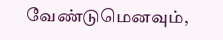வேண்டுமெனவும்,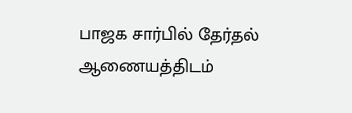பாஜக சார்பில் தேர்தல் ஆணையத்திடம்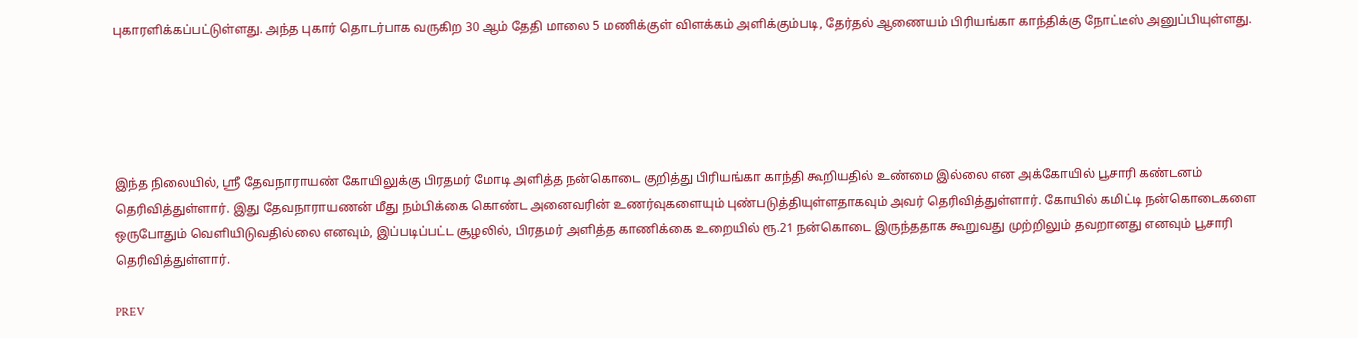புகாரளிக்கப்பட்டுள்ளது. அந்த புகார் தொடர்பாக வருகிற 30 ஆம் தேதி மாலை 5 மணிக்குள் விளக்கம் அளிக்கும்படி, தேர்தல் ஆணையம் பிரியங்கா காந்திக்கு நோட்டீஸ் அனுப்பியுள்ளது.





இந்த நிலையில், ஸ்ரீ தேவநாராயண் கோயிலுக்கு பிரதமர் மோடி அளித்த நன்கொடை குறித்து பிரியங்கா காந்தி கூறியதில் உண்மை இல்லை என அக்கோயில் பூசாரி கண்டனம் தெரிவித்துள்ளார். இது தேவநாராயணன் மீது நம்பிக்கை கொண்ட அனைவரின் உணர்வுகளையும் புண்படுத்தியுள்ளதாகவும் அவர் தெரிவித்துள்ளார். கோயில் கமிட்டி நன்கொடைகளை ஒருபோதும் வெளியிடுவதில்லை எனவும், இப்படிப்பட்ட சூழலில், பிரதமர் அளித்த காணிக்கை உறையில் ரூ.21 நன்கொடை இருந்ததாக கூறுவது முற்றிலும் தவறானது எனவும் பூசாரி தெரிவித்துள்ளார்.

PREV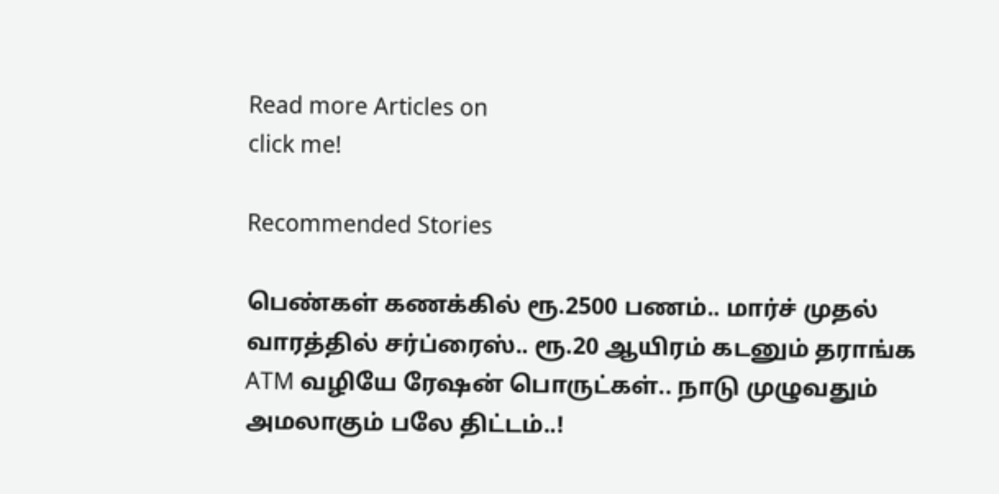Read more Articles on
click me!

Recommended Stories

பெண்கள் கணக்கில் ரூ.2500 பணம்.. மார்ச் முதல் வாரத்தில் சர்ப்ரைஸ்.. ரூ.20 ஆயிரம் கடனும் தராங்க
ATM வழியே ரேஷன் பொருட்கள்.. நாடு முழுவதும் அமலாகும் பலே திட்டம்..!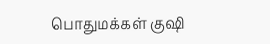பொதுமக்கள் குஷி